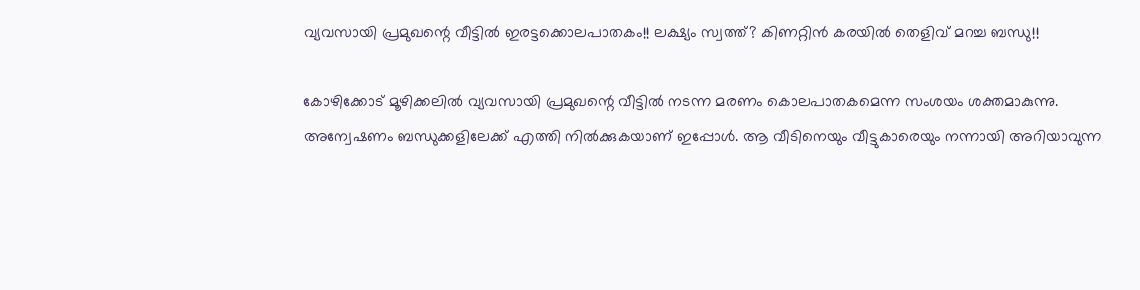വ്യവസായി പ്രമുഖന്റെ വീട്ടിൽ ഇരട്ടക്കൊലപാതകം!! ലക്ഷ്യം സ്വത്ത്? കിണറ്റിൻ കരയിൽ തെളിവ് മറച്ച ബന്ധു!!

കോഴിക്കോട് മൂഴിക്കലിൽ വ്യവസായി പ്രമുഖന്റെ വീട്ടിൽ നടന്ന മരണം കൊലപാതകമെന്ന സംശയം ശക്തമാകുന്നു. അന്വേഷണം ബന്ധുക്കളിലേക്ക് എത്തി നിൽക്കുകയാണ് ഇപ്പോൾ. ആ വീടിനെയും വീട്ടുകാരെയും നന്നായി അറിയാവുന്ന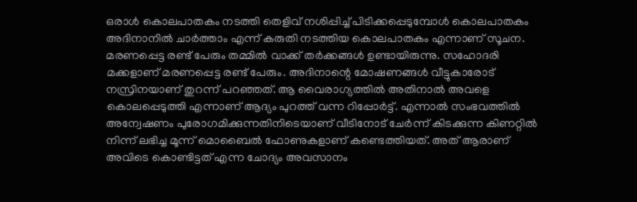ഒരാൾ കൊലപാതകം നടത്തി തെളിവ് നശിപ്പിച്ച് പിടിക്കപ്പെടുമ്പോൾ കൊലപാതകം അദിനാനിൽ ചാർത്താം എന്ന് കരുതി നടത്തിയ കൊലപാതകം എന്നാണ് സൂചന.
മരണപ്പെട്ട രണ്ട് പേരും തമ്മിൽ വാക്ക് തർക്കങ്ങൾ ഉണ്ടായിരുന്നു. സഹോദരി മക്കളാണ് മരണപ്പെട്ട രണ്ട് പേരും. അദിനാന്റെ മോഷണങ്ങൾ വീട്ടുകാരോട് നസ്രിനയാണ് തുറന്ന് പറഞ്ഞത്. ആ വൈരാഗ്യത്തിൽ അതിനാൽ അവളെ കൊലപ്പെടുത്തി എന്നാണ് ആദ്യം പുറത്ത് വന്ന റിപ്പോർട്ട്. എന്നാൽ സംഭവത്തിൽ അന്വേഷണം പുരോഗമിക്കുന്നതിനിടെയാണ് വീടിനോട് ചേർന്ന് കിടക്കുന്ന കിണറ്റിൽ നിന്ന് ലഭിച്ച മൂന്ന് മൊബൈൽ ഫോണുകളാണ് കണ്ടെത്തിയത്. അത് ആരാണ് അവിടെ കൊണ്ടിട്ടത് എന്ന ചോദ്യം അവസാനം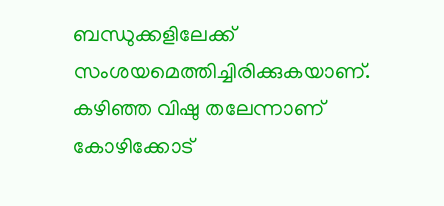ബന്ധുക്കളിലേക്ക് സംശയമെത്തിച്ചിരിക്കുകയാണ്.
കഴിഞ്ഞ വിഷു തലേന്നാണ് കോഴിക്കോട്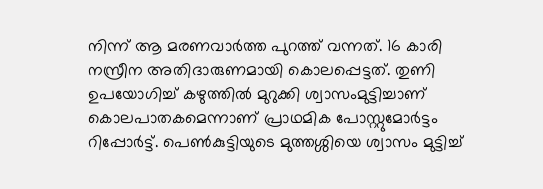നിന്ന് ആ മരണവാർത്ത പുറത്ത് വന്നത്. 16 കാരി നസ്രീന അതിദാരുണമായി കൊലപ്പെട്ടത്. തുണി ഉപയോഗിച്ച് കഴുത്തിൽ മുറുക്കി ശ്വാസംമുട്ടിച്ചാണ് കൊലപാതകമെന്നാണ് പ്രാഥമിക പോസ്റ്റുമോർട്ടം റിപ്പോർട്ട്. പെൺകുട്ടിയുടെ മുത്തശ്ശിയെ ശ്വാസം മുട്ടിച്ച്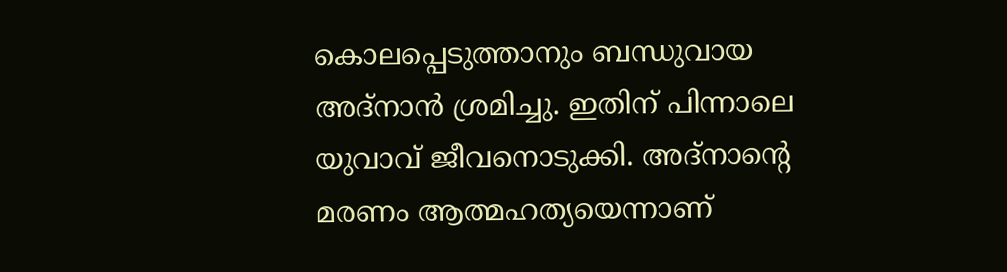കൊലപ്പെടുത്താനും ബന്ധുവായ അദ്നാൻ ശ്രമിച്ചു. ഇതിന് പിന്നാലെ യുവാവ് ജീവനൊടുക്കി. അദ്നാന്റെ മരണം ആത്മഹത്യയെന്നാണ്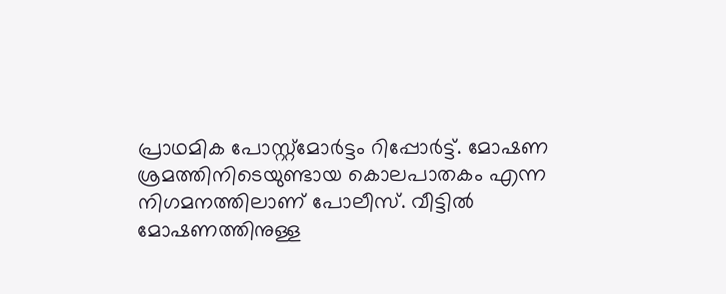പ്രാഥമിക പോസ്റ്റ്മോർട്ടം റിപ്പോർട്ട്. മോഷണ ശ്രമത്തിനിടെയുണ്ടായ കൊലപാതകം എന്ന നിഗമനത്തിലാണ് പോലീസ്. വീട്ടിൽ മോഷണത്തിനുള്ള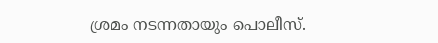ശ്രമം നടന്നതായും പൊലീസ്.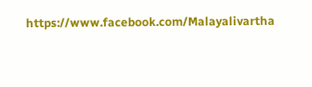https://www.facebook.com/Malayalivartha